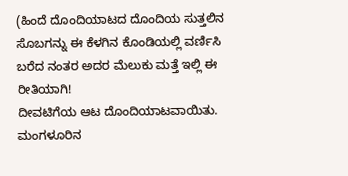(ಹಿಂದೆ ದೊಂದಿಯಾಟದ ದೊಂದಿಯ ಸುತ್ತಲಿನ ಸೊಬಗನ್ನು ಈ ಕೆಳಗಿನ ಕೊಂಡಿಯಲ್ಲಿ ವರ್ಣಿಸಿ ಬರೆದ ನಂತರ ಅದರ ಮೆಲುಕು ಮತ್ತೆ ಇಲ್ಲಿ ಈ ರೀತಿಯಾಗಿ!
ದೀವಟಿಗೆಯ ಆಟ ದೊಂದಿಯಾಟವಾಯಿತು. ಮಂಗಳೂರಿನ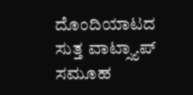ದೊಂದಿಯಾಟದ ಸುತ್ತ ವಾಟ್ಸ್ಯಾಪ್ ಸಮೂಹ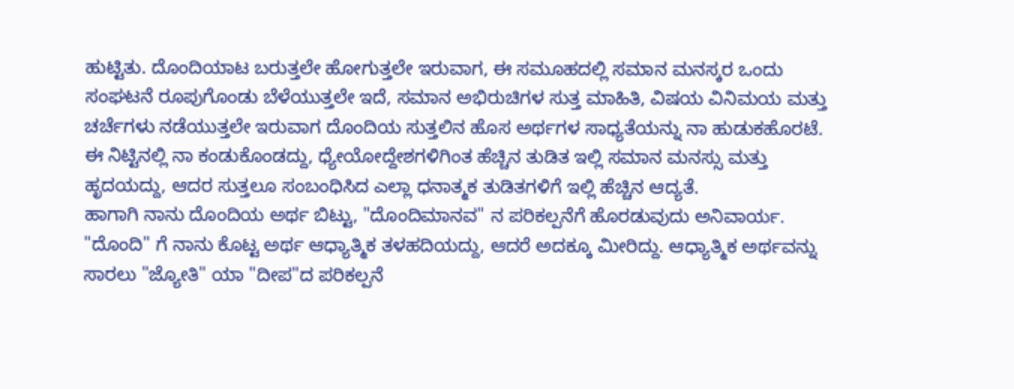ಹುಟ್ಟಿತು. ದೊಂದಿಯಾಟ ಬರುತ್ತಲೇ ಹೋಗುತ್ತಲೇ ಇರುವಾಗ, ಈ ಸಮೂಹದಲ್ಲಿ ಸಮಾನ ಮನಸ್ಕರ ಒಂದು ಸಂಘಟನೆ ರೂಪುಗೊಂಡು ಬೆಳೆಯುತ್ತಲೇ ಇದೆ, ಸಮಾನ ಅಭಿರುಚಿಗಳ ಸುತ್ತ ಮಾಹಿತಿ, ವಿಷಯ ವಿನಿಮಯ ಮತ್ತು ಚರ್ಚೆಗಳು ನಡೆಯುತ್ತಲೇ ಇರುವಾಗ ದೊಂದಿಯ ಸುತ್ತಲಿನ ಹೊಸ ಅರ್ಥಗಳ ಸಾಧ್ಯತೆಯನ್ನು ನಾ ಹುಡುಕಹೊರಟೆ. ಈ ನಿಟ್ಟಿನಲ್ಲಿ ನಾ ಕಂಡುಕೊಂಡದ್ದು, ಧ್ಯೇಯೋದ್ದೇಶಗಳಿಗಿಂತ ಹೆಚ್ಚಿನ ತುಡಿತ ಇಲ್ಲಿ ಸಮಾನ ಮನಸ್ಸು ಮತ್ತು ಹೃದಯದ್ದು, ಆದರ ಸುತ್ತಲೂ ಸಂಬಂಧಿಸಿದ ಎಲ್ಲಾ ಧನಾತ್ಮಕ ತುಡಿತಗಳಿಗೆ ಇಲ್ಲಿ ಹೆಚ್ಚಿನ ಆದ್ಯತೆ.
ಹಾಗಾಗಿ ನಾನು ದೊಂದಿಯ ಅರ್ಥ ಬಿಟ್ಟು, "ದೊಂದಿಮಾನವ" ನ ಪರಿಕಲ್ಪನೆಗೆ ಹೊರಡುವುದು ಅನಿವಾರ್ಯ.
"ದೊಂದಿ" ಗೆ ನಾನು ಕೊಟ್ಟ ಅರ್ಥ ಆಧ್ಯಾತ್ಮಿಕ ತಳಹದಿಯದ್ದು, ಆದರೆ ಅದಕ್ಕೂ ಮೀರಿದ್ದು. ಆಧ್ಯಾತ್ಮಿಕ ಅರ್ಥವನ್ನು ಸಾರಲು "ಜ್ಯೋತಿ" ಯಾ "ದೀಪ"ದ ಪರಿಕಲ್ಪನೆ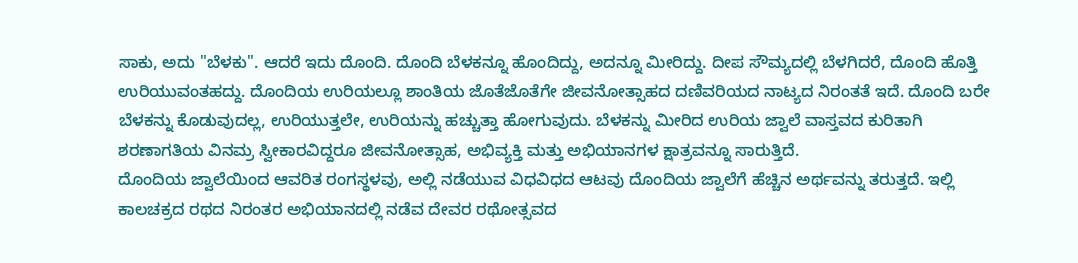ಸಾಕು, ಅದು "ಬೆಳಕು". ಆದರೆ ಇದು ದೊಂದಿ. ದೊಂದಿ ಬೆಳಕನ್ನೂ ಹೊಂದಿದ್ದು, ಅದನ್ನೂ ಮೀರಿದ್ದು. ದೀಪ ಸೌಮ್ಯದಲ್ಲಿ ಬೆಳಗಿದರೆ, ದೊಂದಿ ಹೊತ್ತಿ ಉರಿಯುವಂತಹದ್ದು. ದೊಂದಿಯ ಉರಿಯಲ್ಲೂ ಶಾಂತಿಯ ಜೊತೆಜೊತೆಗೇ ಜೀವನೋತ್ಸಾಹದ ದಣಿವರಿಯದ ನಾಟ್ಯದ ನಿರಂತತೆ ಇದೆ. ದೊಂದಿ ಬರೇ ಬೆಳಕನ್ನು ಕೊಡುವುದಲ್ಲ, ಉರಿಯುತ್ತಲೇ, ಉರಿಯನ್ನು ಹಚ್ಚುತ್ತಾ ಹೋಗುವುದು. ಬೆಳಕನ್ನು ಮೀರಿದ ಉರಿಯ ಜ್ವಾಲೆ ವಾಸ್ತವದ ಕುರಿತಾಗಿ ಶರಣಾಗತಿಯ ವಿನಮ್ರ ಸ್ವೀಕಾರವಿದ್ದರೂ ಜೀವನೋತ್ಸಾಹ, ಅಭಿವ್ಯಕ್ತಿ ಮತ್ತು ಅಭಿಯಾನಗಳ ಕ್ಷಾತ್ರವನ್ನೂ ಸಾರುತ್ತಿದೆ.
ದೊಂದಿಯ ಜ್ವಾಲೆಯಿಂದ ಆವರಿತ ರಂಗಸ್ಥಳವು, ಅಲ್ಲಿ ನಡೆಯುವ ವಿಧವಿಧದ ಆಟವು ದೊಂದಿಯ ಜ್ವಾಲೆಗೆ ಹೆಚ್ಚಿನ ಅರ್ಥವನ್ನು ತರುತ್ತದೆ. ಇಲ್ಲಿ ಕಾಲಚಕ್ರದ ರಥದ ನಿರಂತರ ಅಭಿಯಾನದಲ್ಲಿ ನಡೆವ ದೇವರ ರಥೋತ್ಸವದ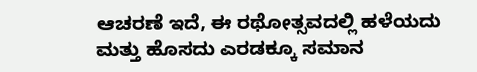ಆಚರಣೆ ಇದೆ, ಈ ರಥೋತ್ಸವದಲ್ಲಿ ಹಳೆಯದು ಮತ್ತು ಹೊಸದು ಎರಡಕ್ಕೂ ಸಮಾನ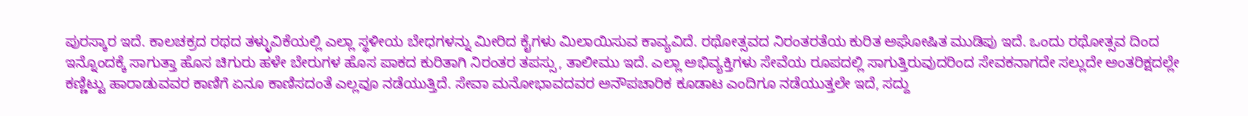ಪುರಸ್ಕಾರ ಇದೆ. ಕಾಲಚಕ್ರದ ರಥದ ತಳ್ಳುವಿಕೆಯಲ್ಲಿ ಎಲ್ಲಾ ಸ್ಥಳೀಯ ಬೇಧಗಳನ್ನು ಮೀರಿದ ಕೈಗಳು ಮಿಲಾಯಿಸುವ ಕಾವ್ಯವಿದೆ. ರಥೋತ್ಸವದ ನಿರಂತರತೆಯ ಕುರಿತ ಅಘೋಷಿತ ಮುಡಿಪು ಇದೆ. ಒಂದು ರಥೋತ್ಸವ ದಿಂದ ಇನ್ನೊಂದಕ್ಕೆ ಸಾಗುತ್ತಾ ಹೊಸ ಚಿಗುರು ಹಳೇ ಬೇರುಗಳ ಹೊಸ ಪಾಕದ ಕುರಿತಾಗಿ ನಿರಂತರ ತಪಸ್ಸು, ತಾಲೀಮು ಇದೆ. ಎಲ್ಲಾ ಅಭಿವ್ಯಕ್ತಿಗಳು ಸೇವೆಯ ರೂಪದಲ್ಲಿ ಸಾಗುತ್ತಿರುವುದರಿಂದ ಸೇವಕನಾಗದೇ ಸಲ್ಲುದೇ ಅಂತರಿಕ್ಷದಲ್ಲೇ ಕಣ್ಣಿಟ್ಟು ಹಾರಾಡುವವರ ಕಾಣಿಗೆ ಏನೂ ಕಾಣಿಸದಂತೆ ಎಲ್ಲವೂ ನಡೆಯುತ್ತಿದೆ. ಸೇವಾ ಮನೋಭಾವದವರ ಅನೌಪಚಾರಿಕ ಕೂಡಾಟ ಎಂದಿಗೂ ನಡೆಯುತ್ತಲೇ ಇದೆ, ಸದ್ದು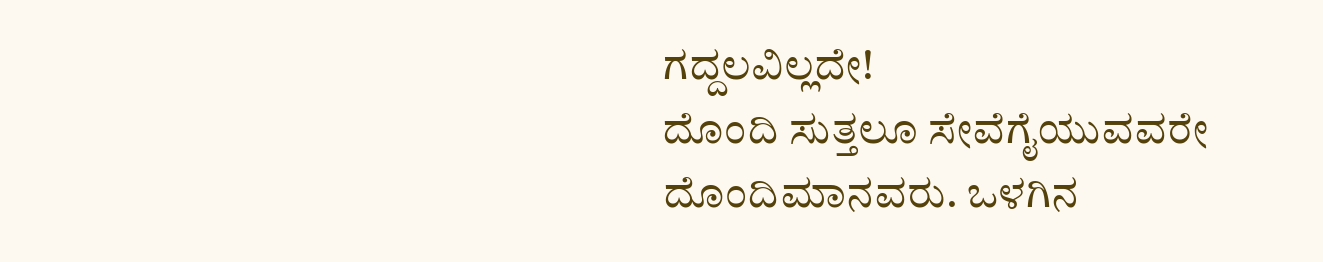ಗದ್ದಲವಿಲ್ಲದೇ!
ದೊಂದಿ ಸುತ್ತಲೂ ಸೇವೆಗೈಯುವವರೇ ದೊಂದಿಮಾನವರು. ಒಳಗಿನ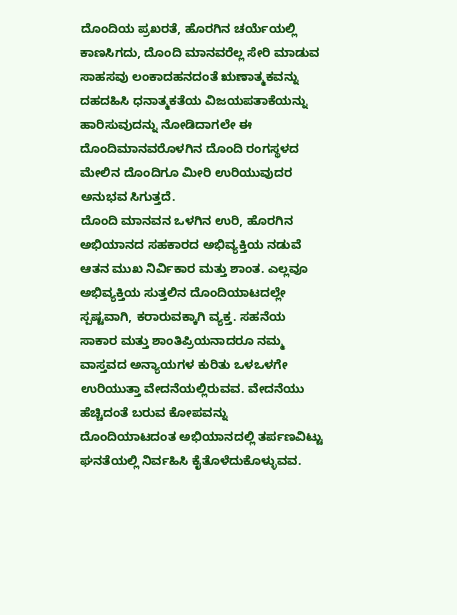ದೊಂದಿಯ ಪ್ರಖರತೆ, ಹೊರಗಿನ ಚರ್ಯೆಯಲ್ಲಿ ಕಾಣಸಿಗದು, ದೊಂದಿ ಮಾನವರೆಲ್ಲ ಸೇರಿ ಮಾಡುವ ಸಾಹಸವು ಲಂಕಾದಹನದಂತೆ ಋಣಾತ್ಮಕವನ್ನು ದಹದಹಿಸಿ ಧನಾತ್ಮಕತೆಯ ವಿಜಯಪತಾಕೆಯನ್ನು ಹಾರಿಸುವುದನ್ನು ನೋಡಿದಾಗಲೇ ಈ ದೊಂದಿಮಾನವರೊಳಗಿನ ದೊಂದಿ ರಂಗಸ್ಥಳದ ಮೇಲಿನ ದೊಂದಿಗೂ ಮೀರಿ ಉರಿಯುವುದರ ಅನುಭವ ಸಿಗುತ್ತದೆ.
ದೊಂದಿ ಮಾನವನ ಒಳಗಿನ ಉರಿ, ಹೊರಗಿನ ಅಭಿಯಾನದ ಸಹಕಾರದ ಅಭಿವ್ಯಕ್ತಿಯ ನಡುವೆ ಆತನ ಮುಖ ನಿರ್ವಿಕಾರ ಮತ್ತು ಶಾಂತ. ಎಲ್ಲವೂ ಅಭಿವ್ಯಕ್ತಿಯ ಸುತ್ತಲಿನ ದೊಂದಿಯಾಟದಲ್ಲೇ ಸ್ಪಷ್ಟವಾಗಿ, ಕರಾರುವಕ್ಕಾಗಿ ವ್ಯಕ್ತ. ಸಹನೆಯ ಸಾಕಾರ ಮತ್ತು ಶಾಂತಿಪ್ರಿಯನಾದರೂ ನಮ್ಮ ವಾಸ್ತವದ ಅನ್ಯಾಯಗಳ ಕುರಿತು ಒಳಒಳಗೇ ಉರಿಯುತ್ತಾ ವೇದನೆಯಲ್ಲಿರುವವ. ವೇದನೆಯು ಹೆಚ್ಚಿದಂತೆ ಬರುವ ಕೋಪವನ್ನು ದೊಂದಿಯಾಟದಂತ ಅಭಿಯಾನದಲ್ಲಿ ತರ್ಪಣವಿಟ್ಟು ಘನತೆಯಲ್ಲಿ ನಿರ್ವಹಿಸಿ ಕೈತೊಳೆದುಕೊಳ್ಳುವವ.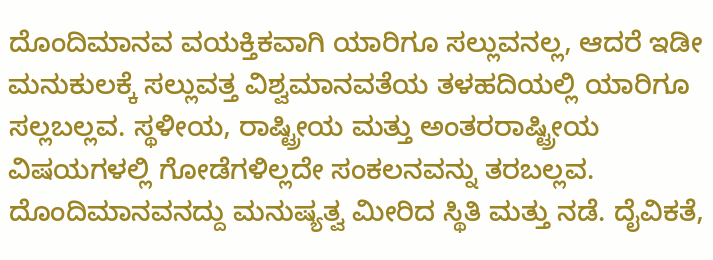ದೊಂದಿಮಾನವ ವಯಕ್ತಿಕವಾಗಿ ಯಾರಿಗೂ ಸಲ್ಲುವನಲ್ಲ, ಆದರೆ ಇಡೀ ಮನುಕುಲಕ್ಕೆ ಸಲ್ಲುವತ್ತ ವಿಶ್ವಮಾನವತೆಯ ತಳಹದಿಯಲ್ಲಿ ಯಾರಿಗೂ ಸಲ್ಲಬಲ್ಲವ. ಸ್ಥಳೀಯ, ರಾಷ್ಟ್ರೀಯ ಮತ್ತು ಅಂತರರಾಷ್ಟ್ರೀಯ ವಿಷಯಗಳಲ್ಲಿ ಗೋಡೆಗಳಿಲ್ಲದೇ ಸಂಕಲನವನ್ನು ತರಬಲ್ಲವ.
ದೊಂದಿಮಾನವನದ್ದು ಮನುಷ್ಯತ್ವ ಮೀರಿದ ಸ್ಥಿತಿ ಮತ್ತು ನಡೆ. ದೈವಿಕತೆ,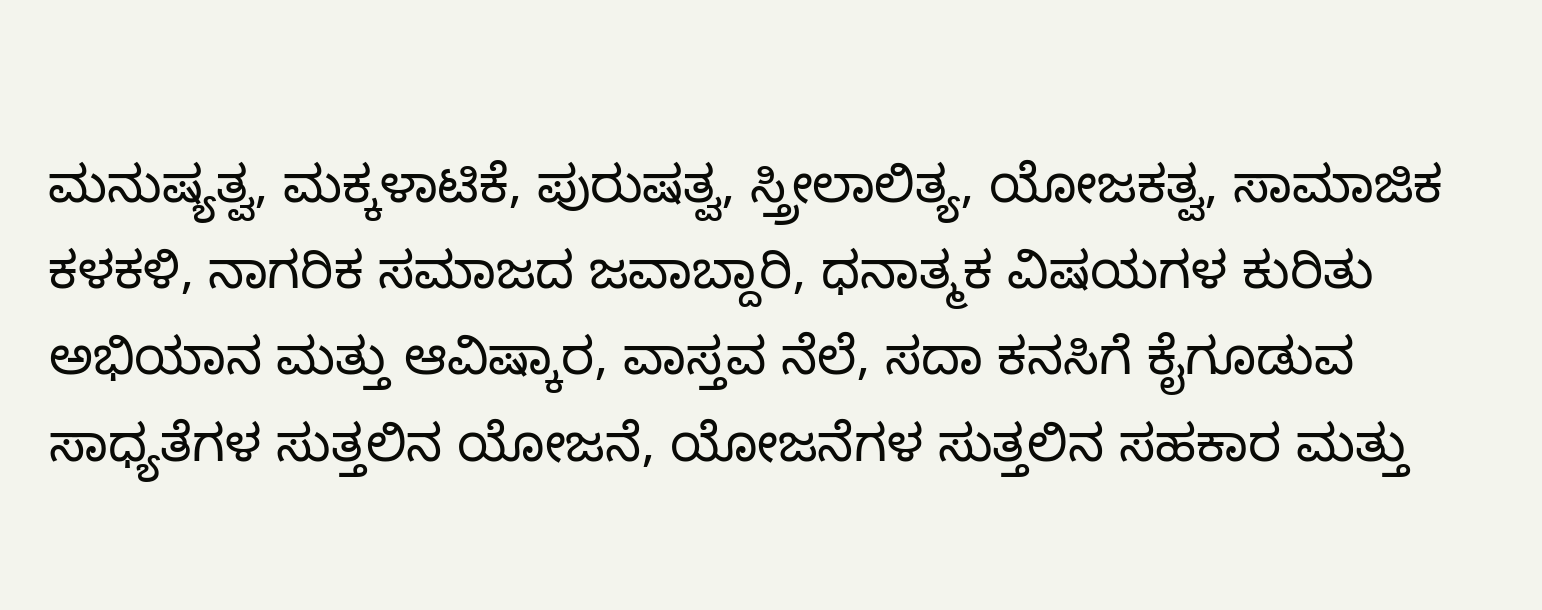ಮನುಷ್ಯತ್ವ, ಮಕ್ಕಳಾಟಿಕೆ, ಪುರುಷತ್ವ, ಸ್ತ್ರೀಲಾಲಿತ್ಯ, ಯೋಜಕತ್ವ, ಸಾಮಾಜಿಕ ಕಳಕಳಿ, ನಾಗರಿಕ ಸಮಾಜದ ಜವಾಬ್ದಾರಿ, ಧನಾತ್ಮಕ ವಿಷಯಗಳ ಕುರಿತು ಅಭಿಯಾನ ಮತ್ತು ಆವಿಷ್ಕಾರ, ವಾಸ್ತವ ನೆಲೆ, ಸದಾ ಕನಸಿಗೆ ಕೈಗೂಡುವ ಸಾಧ್ಯತೆಗಳ ಸುತ್ತಲಿನ ಯೋಜನೆ, ಯೋಜನೆಗಳ ಸುತ್ತಲಿನ ಸಹಕಾರ ಮತ್ತು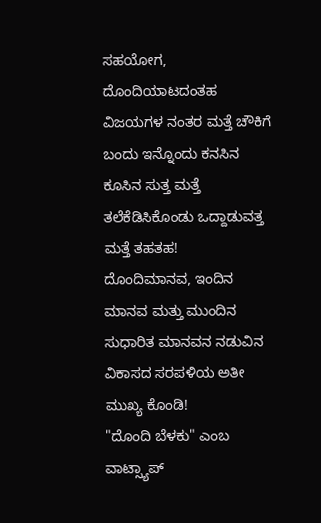ಸಹಯೋಗ, ದೊಂದಿಯಾಟದಂತಹ ವಿಜಯಗಳ ನಂತರ ಮತ್ತೆ ಚೌಕಿಗೆ ಬಂದು ಇನ್ನೊಂದು ಕನಸಿನ ಕೂಸಿನ ಸುತ್ತ ಮತ್ತೆ ತಲೆಕೆಡಿಸಿಕೊಂಡು ಒದ್ದಾಡುವತ್ತ ಮತ್ತೆ ತಹತಹ!
ದೊಂದಿಮಾನವ, ಇಂದಿನ ಮಾನವ ಮತ್ತು ಮುಂದಿನ ಸುಧಾರಿತ ಮಾನವನ ನಡುವಿನ ವಿಕಾಸದ ಸರಪಳಿಯ ಅತೀ ಮುಖ್ಯ ಕೊಂಡಿ!
"ದೊಂದಿ ಬೆಳಕು" ಎಂಬ ವಾಟ್ಸ್ಯಾಪ್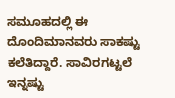ಸಮೂಹದಲ್ಲಿ ಈ ದೊಂದಿಮಾನವರು ಸಾಕಷ್ಟು ಕಲೆತಿದ್ದಾರೆ. ಸಾವಿರಗಟ್ಟಲೆ ಇನ್ನಷ್ಟು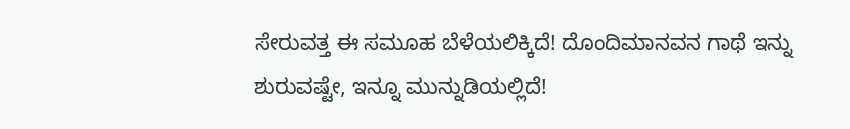ಸೇರುವತ್ತ ಈ ಸಮೂಹ ಬೆಳೆಯಲಿಕ್ಕಿದೆ! ದೊಂದಿಮಾನವನ ಗಾಥೆ ಇನ್ನು ಶುರುವಷ್ಟೇ, ಇನ್ನೂ ಮುನ್ನುಡಿಯಲ್ಲಿದೆ!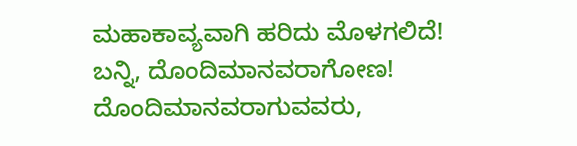ಮಹಾಕಾವ್ಯವಾಗಿ ಹರಿದು ಮೊಳಗಲಿದೆ!
ಬನ್ನಿ, ದೊಂದಿಮಾನವರಾಗೋಣ! ದೊಂದಿಮಾನವರಾಗುವವರು,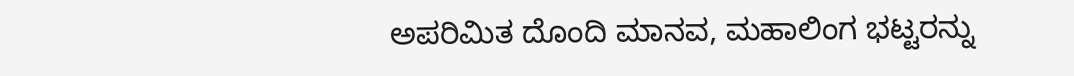ಅಪರಿಮಿತ ದೊಂದಿ ಮಾನವ, ಮಹಾಲಿಂಗ ಭಟ್ಟರನ್ನು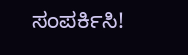ಸಂಪರ್ಕಿಸಿ!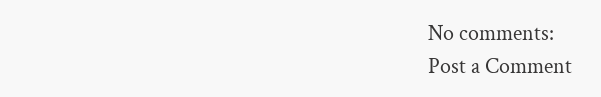No comments:
Post a Comment